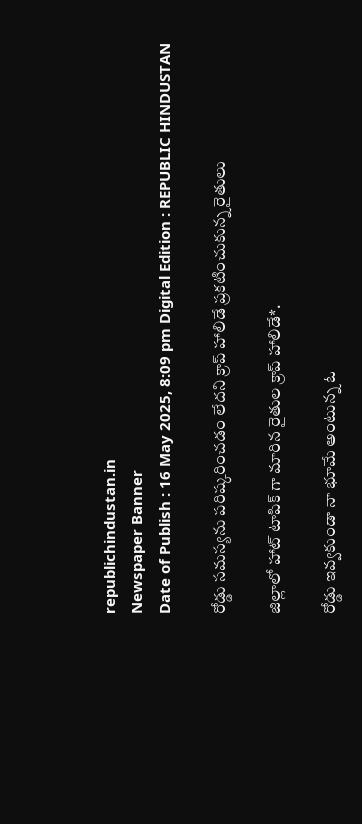republichindustan.in
Newspaper Banner
Date of Publish : 16 May 2025, 8:09 pm Digital Edition : REPUBLIC HINDUSTAN

రోడ్డు సమస్యను పరిష్కరించడం లేదని క్రాప్ హాలిడే ప్రకటించుకున్న రైతులు

జిల్లాలో హాట్ టాపిక్ గా మారిన రైతుల క్రాప్ హాలిడే*.

రోడ్డు ఇవ్వకుండా నా భూమే అంటున్న ఓ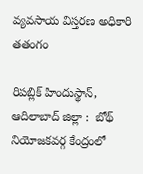వ్యవసాయ విస్తరణ అధికారి తతంగం

రిపబ్లిక్ హిందుస్థాన్, ఆదిలాబాద్ జిల్లా :  బోథ్ నియోజకవర్గ కేంద్రంలో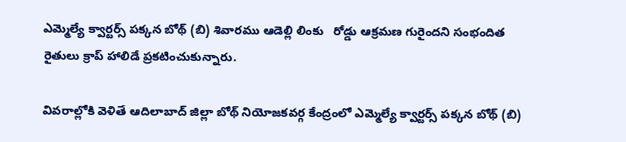ఎమ్మెల్యే క్వార్టర్స్ పక్కన బోథ్ (బి) శివారము ఆడెల్లి లింకు   రోడ్డు ఆక్రమణ గురైందని సంభందిత రైతులు క్రాప్ హాలిడే ప్రకటించుకున్నారు.

వివరాల్లోకి వెళితే ఆదిలాబాద్ జిల్లా బోథ్ నియోజకవర్గ కేంద్రంలో ఎమ్మెల్యే క్వార్టర్స్ పక్కన బోథ్ (బి)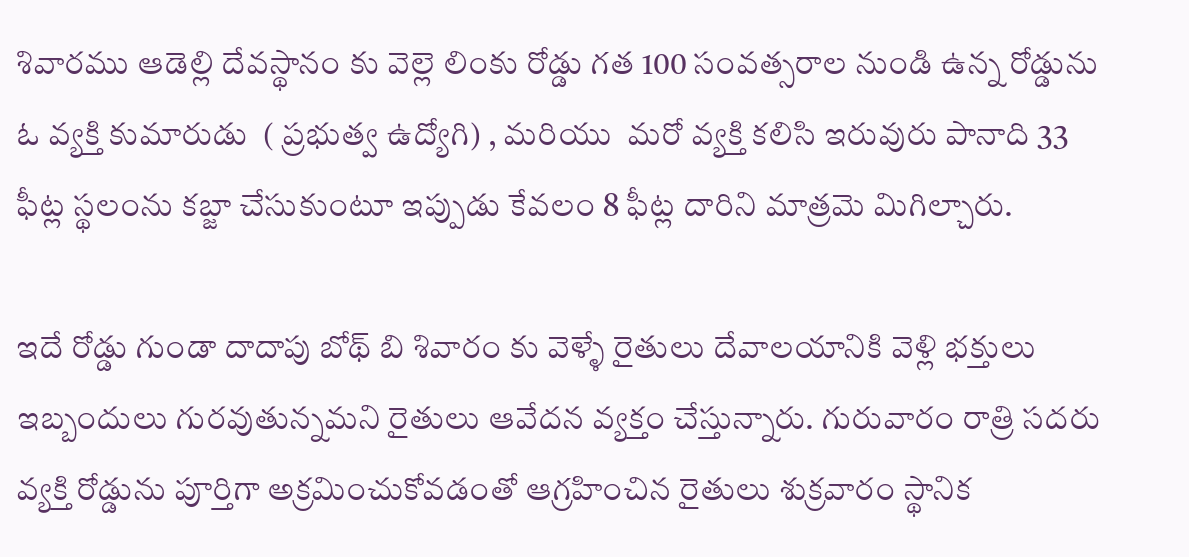శివారము ఆడెల్లి దేవస్థానం కు వెల్లె లింకు రోడ్డు గత 100 సంవత్సరాల నుండి ఉన్న రోడ్డును ఓ వ్యక్తి కుమారుడు  ( ప్రభుత్వ ఉద్యోగి) , మరియు  మరో వ్యక్తి కలిసి ఇరువురు పానాది 33 ఫీట్ల స్థలంను కబ్జా చేసుకుంటూ ఇప్పుడు కేవలం 8 ఫీట్ల దారిని మాత్రమె మిగిల్చారు.

ఇదే రోడ్డు గుండా దాదాపు బోథ్ బి శివారం కు వెళ్ళే రైతులు దేవాలయానికి వెళ్లి భక్తులు ఇబ్బందులు గురవుతున్నమని రైతులు ఆవేదన వ్యక్తం చేస్తున్నారు. గురువారం రాత్రి సదరు వ్యక్తి రోడ్డును పూర్తిగా అక్రమించుకోవడంతో ఆగ్రహించిన రైతులు శుక్రవారం స్థానిక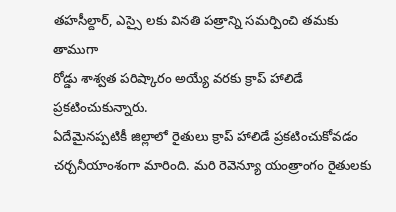తహసీల్దార్, ఎస్సై లకు వినతి పత్రాన్ని సమర్పించి తమకు తాముగా
రోడ్డు శాశ్వత పరిష్కారం అయ్యే వరకు క్రాప్ హాలిడే ప్రకటించుకున్నారు.
ఏదేమైనప్పటికీ జిల్లాలో రైతులు క్రాప్ హాలిడే ప్రకటించుకోవడం చర్చనీయాంశంగా మారింది. మరి రెవెన్యూ యంత్రాంగం రైతులకు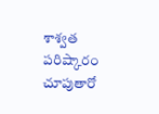శాశ్వత పరిష్కారం చూపుతారో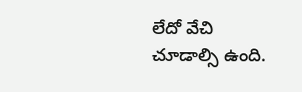లేదో వేచి చూడాల్సి ఉంది.